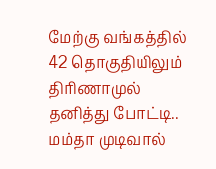மேற்கு வங்கத்தில் 42 தொகுதியிலும் திரிணாமுல் தனித்து போட்டி.. மம்தா முடிவால்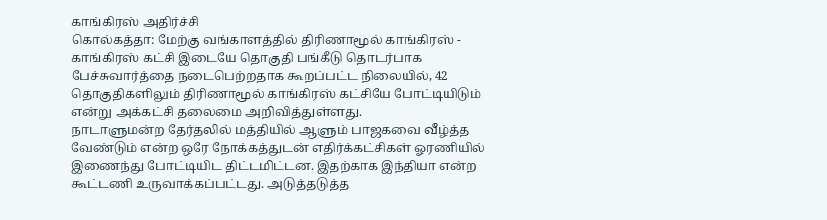காங்கிரஸ் அதிர்ச்சி
கொல்கத்தா: மேற்கு வங்காளத்தில் திரிணாமூல் காங்கிரஸ் - காங்கிரஸ் கட்சி இடையே தொகுதி பங்கீடு தொடர்பாக பேச்சுவார்த்தை நடைபெற்றதாக கூறப்பட்ட நிலையில், 42 தொகுதிகளிலும் திரிணாமூல் காங்கிரஸ் கட்சியே போட்டியிடும் என்று அக்கட்சி தலைமை அறிவித்துள்ளது.
நாடாளுமன்ற தேர்தலில் மத்தியில் ஆளும் பாஜகவை வீழ்த்த வேண்டும் என்ற ஒரே நோக்கத்துடன் எதிர்க்கட்சிகள் ஓரணியில் இணைந்து போட்டியிட திட்டமிட்டன. இதற்காக இந்தியா என்ற கூட்டணி உருவாக்கப்பட்டது. அடுத்தடுத்த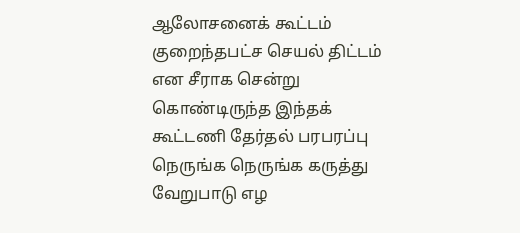ஆலோசனைக் கூட்டம் குறைந்தபட்ச செயல் திட்டம் என சீராக சென்று கொண்டிருந்த இந்தக் கூட்டணி தேர்தல் பரபரப்பு நெருங்க நெருங்க கருத்து வேறுபாடு எழ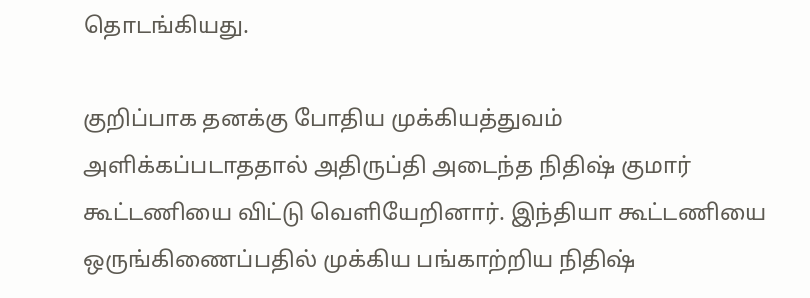தொடங்கியது.

குறிப்பாக தனக்கு போதிய முக்கியத்துவம் அளிக்கப்படாததால் அதிருப்தி அடைந்த நிதிஷ் குமார் கூட்டணியை விட்டு வெளியேறினார். இந்தியா கூட்டணியை ஒருங்கிணைப்பதில் முக்கிய பங்காற்றிய நிதிஷ்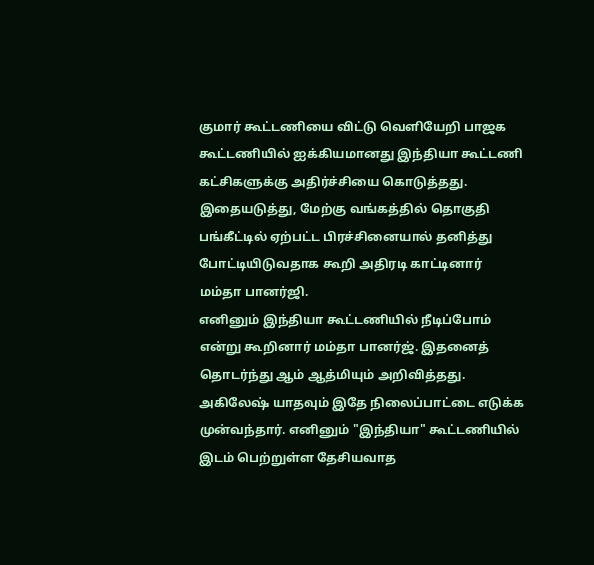குமார் கூட்டணியை விட்டு வெளியேறி பாஜக கூட்டணியில் ஐக்கியமானது இந்தியா கூட்டணி கட்சிகளுக்கு அதிர்ச்சியை கொடுத்தது. இதையடுத்து, மேற்கு வங்கத்தில் தொகுதி பங்கீட்டில் ஏற்பட்ட பிரச்சினையால் தனித்து போட்டியிடுவதாக கூறி அதிரடி காட்டினார் மம்தா பானர்ஜி.
எனினும் இந்தியா கூட்டணியில் நீடிப்போம் என்று கூறினார் மம்தா பானர்ஜ். இதனைத் தொடர்ந்து ஆம் ஆத்மியும் அறிவித்தது. அகிலேஷ் யாதவும் இதே நிலைப்பாட்டை எடுக்க முன்வந்தார். எனினும் "இந்தியா" கூட்டணியில் இடம் பெற்றுள்ள தேசியவாத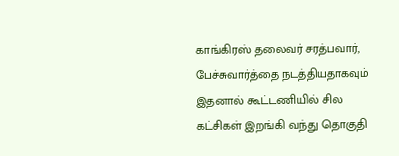காங்கிரஸ் தலைவர் சரத்பவார், பேச்சுவார்த்தை நடத்தியதாகவும் இதனால் கூட்டணியில் சில கட்சிகள் இறங்கி வந்து தொகுதி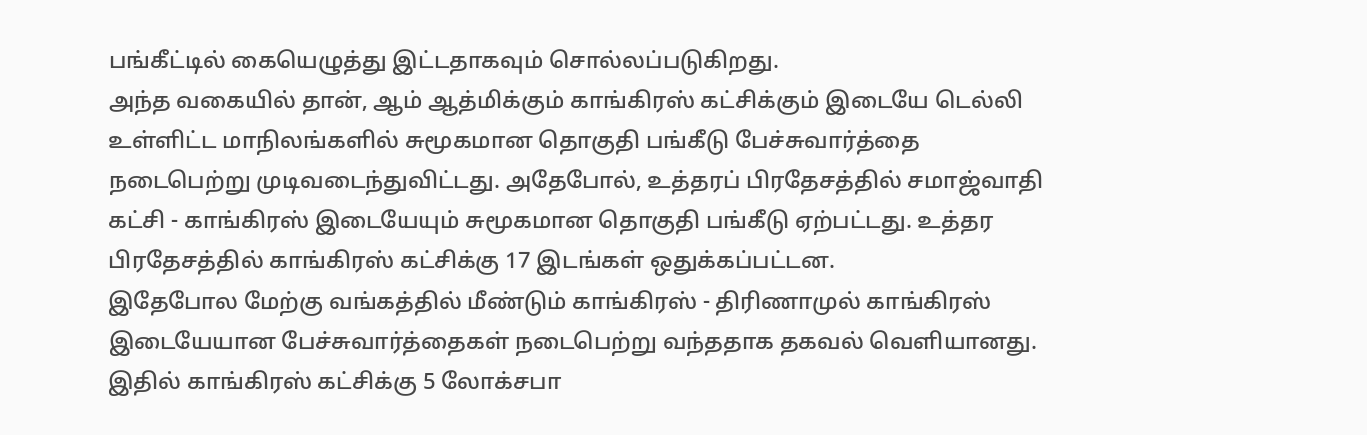பங்கீட்டில் கையெழுத்து இட்டதாகவும் சொல்லப்படுகிறது.
அந்த வகையில் தான், ஆம் ஆத்மிக்கும் காங்கிரஸ் கட்சிக்கும் இடையே டெல்லி உள்ளிட்ட மாநிலங்களில் சுமூகமான தொகுதி பங்கீடு பேச்சுவார்த்தை நடைபெற்று முடிவடைந்துவிட்டது. அதேபோல், உத்தரப் பிரதேசத்தில் சமாஜ்வாதி கட்சி - காங்கிரஸ் இடையேயும் சுமூகமான தொகுதி பங்கீடு ஏற்பட்டது. உத்தர பிரதேசத்தில் காங்கிரஸ் கட்சிக்கு 17 இடங்கள் ஒதுக்கப்பட்டன.
இதேபோல மேற்கு வங்கத்தில் மீண்டும் காங்கிரஸ் - திரிணாமுல் காங்கிரஸ் இடையேயான பேச்சுவார்த்தைகள் நடைபெற்று வந்ததாக தகவல் வெளியானது. இதில் காங்கிரஸ் கட்சிக்கு 5 லோக்சபா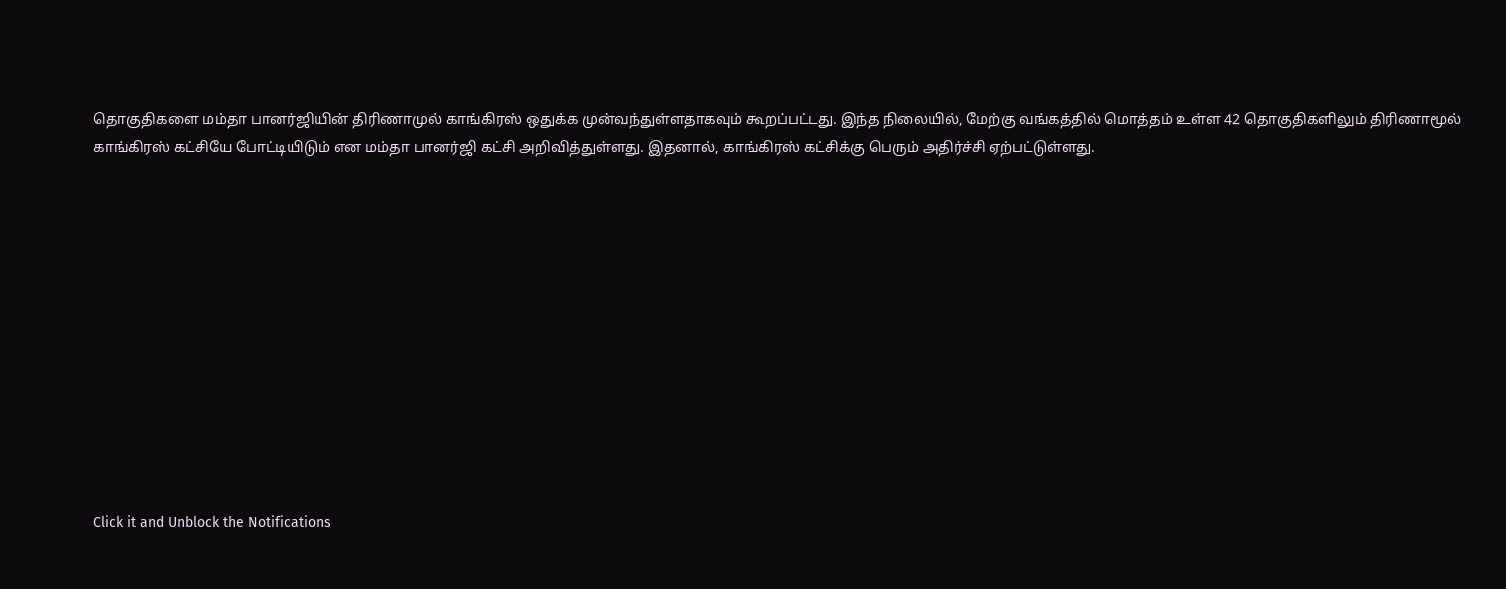தொகுதிகளை மம்தா பானர்ஜியின் திரிணாமுல் காங்கிரஸ் ஒதுக்க முன்வந்துள்ளதாகவும் கூறப்பட்டது. இந்த நிலையில், மேற்கு வங்கத்தில் மொத்தம் உள்ள 42 தொகுதிகளிலும் திரிணாமூல் காங்கிரஸ் கட்சியே போட்டியிடும் என மம்தா பானர்ஜி கட்சி அறிவித்துள்ளது. இதனால், காங்கிரஸ் கட்சிக்கு பெரும் அதிர்ச்சி ஏற்பட்டுள்ளது.












Click it and Unblock the Notifications